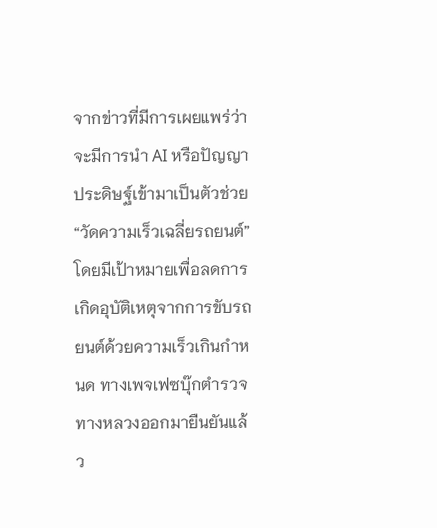จากข่าวที่มีการเผยแพร่ว่า จะมีการนำ AI หรือปัญญาประดิษฐ์เข้ามาเป็นตัวช่วย “วัดความเร็วเฉลี่ยรถยนต์” โดยมีเป้าหมายเพื่อลดการเกิดอุบัติเหตุจากการขับรถยนต์ด้วยความเร็วเกินกำหนด ทางเพจเฟซบุ๊กตำรวจทางหลวงออกมายืนยันแล้ว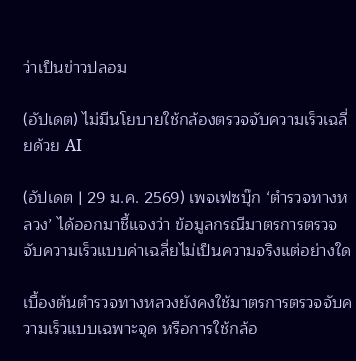ว่าเป็นข่าวปลอม

(อัปเดต) ไม่มีนโยบายใช้กล้องตรวจจับความเร็วเฉลี่ยด้วย AI

(อัปเดต | 29 ม.ค. 2569) เพจเฟซบุ๊ก ‘ตำรวจทางหลวง’ ได้ออกมาชี้แจงว่า ข้อมูลกรณีมาตรการตรวจจับความเร็วแบบค่าเฉลี่ยไม่เป็นความจริงแต่อย่างใด

เบื้องต้นตำรวจทางหลวงยังคงใช้มาตรการตรวจจับความเร็วแบบเฉพาะจุด หรือการใช้กล้อ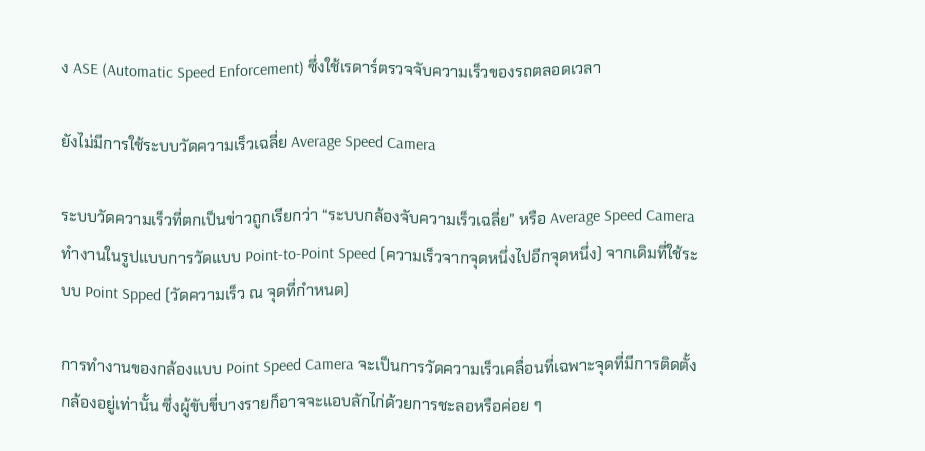ง ASE (Automatic Speed Enforcement) ซึ่งใช้เรดาร์ตรวจจับความเร็วของรถตลอดเวลา

ยังไม่มีการใช้ระบบวัดความเร็วเฉลี่ย Average Speed Camera

ระบบวัดความเร็วที่ตกเป็นข่าวถูกเรียกว่า “ระบบกล้องจับความเร็วเฉลี่ย” หรือ Average Speed Camera ทำงานในรูปแบบการวัดแบบ Point-to-Point Speed (ความเร็วจากจุดหนึ่งไปอีกจุดหนึ่ง) จากเดิมที่ใช้ระบบ Point Spped (วัดความเร็ว ณ จุดที่กำหนด)

การทำงานของกล้องแบบ Point Speed Camera จะเป็นการวัดความเร็วเคลื่อนที่เฉพาะจุดที่มีการติดตั้งกล้องอยู่เท่านั้น ซึ่งผู้ขับขี่บางรายก็อาจจะแอบลักไก่ด้วยการชะลอหรือค่อย ๆ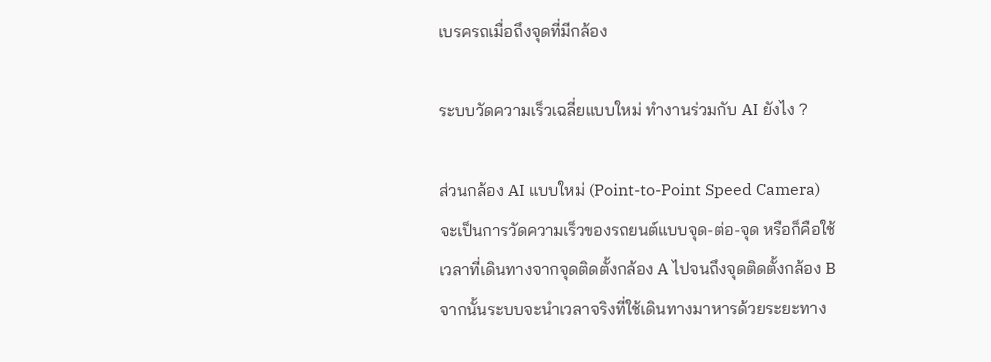เบรครถเมื่อถึงจุดที่มีกล้อง

ระบบวัดความเร็วเฉลี่ยแบบใหม่ ทำงานร่วมกับ AI ยังไง ?

ส่วนกล้อง AI แบบใหม่ (Point-to-Point Speed Camera) จะเป็นการวัดความเร็วของรถยนต์แบบจุด-ต่อ-จุด หรือก็คือใช้เวลาที่เดินทางจากจุดติดตั้งกล้อง A ไปจนถึงจุดติดตั้งกล้อง B จากนั้นระบบจะนำเวลาจริงที่ใช้เดินทางมาหารด้วยระยะทาง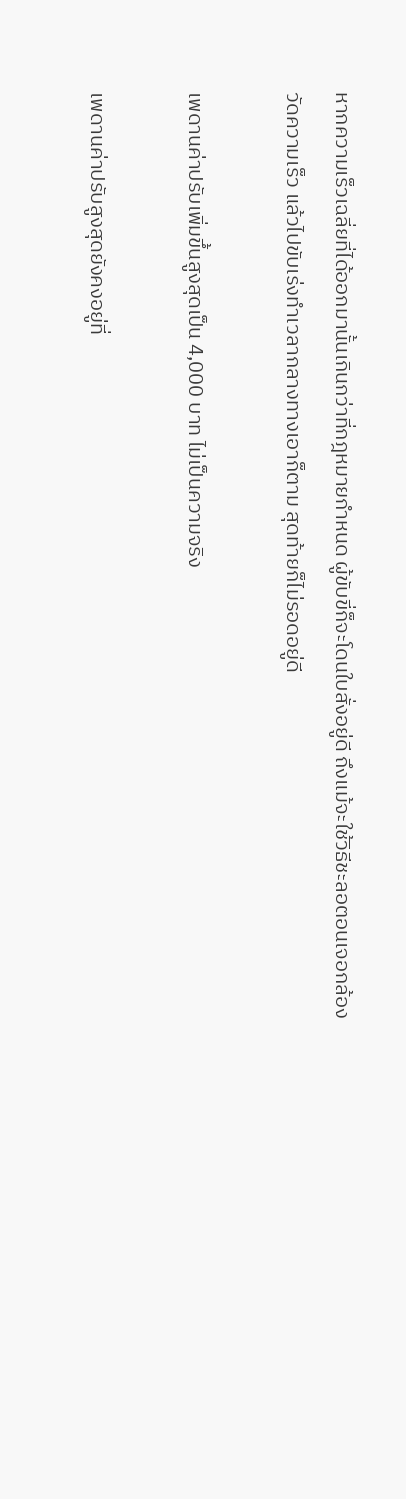หากความเร็วเฉลี่ยที่ได้ออกมานั้นเกินกว่าที่กฎหมายกำหนด ผู้ขับขี่ก็จะโดนใบสั่งอยู่ดี ถึงแม้จะใช้วิธีชะลอตอนเจอกล้องวัดความเร็ว แล้วไปขับเร่งทำเวลากลางทางเอาก็ตาม สุดท้ายก็ไม่รอดอยู่ดี

เพดานค่าปรับเพิ่มขึ้นสูงสุดเป็น 4,000 บาท ไม่เป็นความจริง

เพดานค่าปรับสูงสุดยังคงอยู่ที่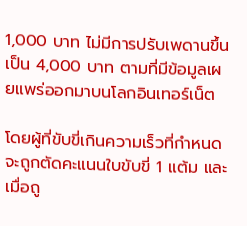1,000 บาท ไม่มีการปรับเพดานขึ้นเป็น 4,000 บาท ตามที่มีข้อมูลเผยแพร่ออกมาบนโลกอินเทอร์เน็ต

โดยผู้ที่ขับขี่เกินความเร็วที่กำหนด จะถูกตัดคะแนนใบขับขี่ 1 แต้ม และเมื่อถู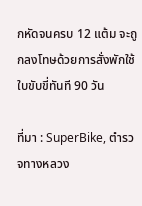กหัดจนครบ 12 แต้ม จะถูกลงโทษด้วยการสั่งพักใช้ใบขับขี่ทันที 90 วัน

ที่มา : SuperBike, ตำรวจทางหลวง